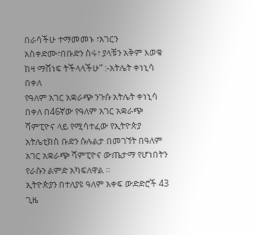በራሳችሁ ተማመመኑ ፣አገርን አስቀድሙ፣በቡድን ስሩ፣ ያላቹን አቅም እወቁ ከዛ ማሸነፍ ትችላላችሁ” :-አትሌት ቀነኒሳ በቀለ
የዓለም አገር አቋራጭ ንጉሱ አትሌት ቀነኒሳ በቀለ በ46ኛው የዓለም አገር አቋራጭ ሻምፒዮና ላይ የሚሳተፈው የኢትዮጵያ አትሌቲክስ ቡድን ሱሉልታ በመገኘት በዓለም አገር አቋራጭ ሻምፒዮና ውጤታማ የሆነበትን የራሱን ልምድ አካፍለዋል ።
ኢትዮጵያን በተለያዩ ዓለም አቀፍ ውድድሮች 43 ጊዜ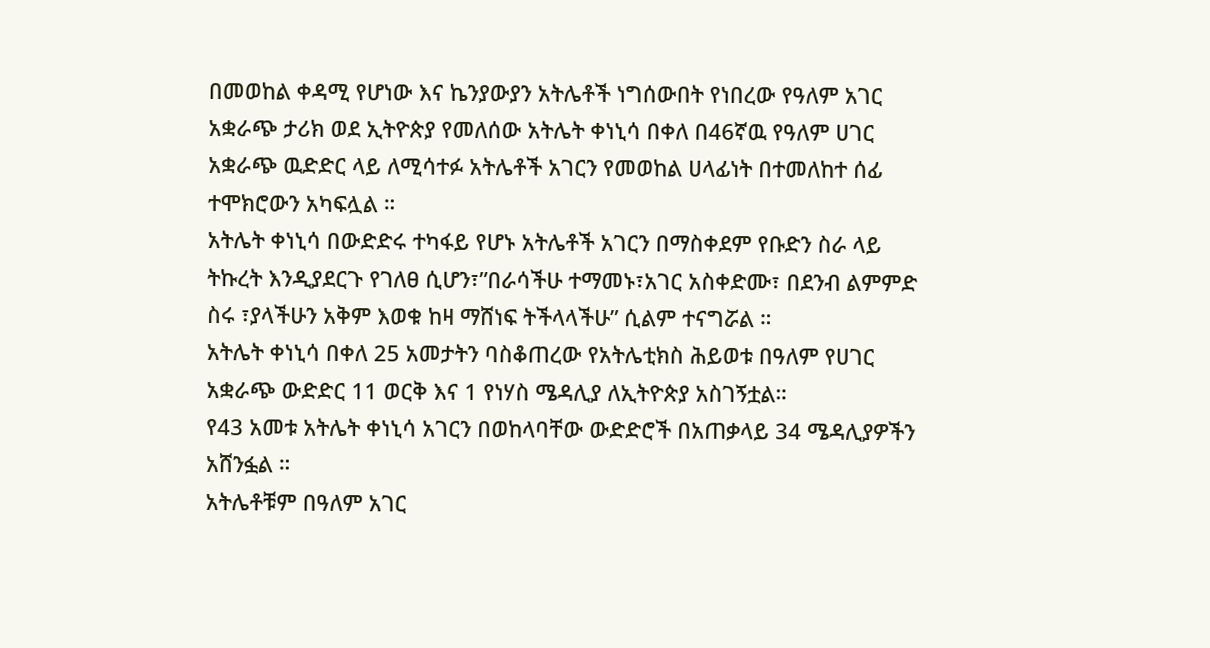በመወከል ቀዳሚ የሆነው እና ኬንያውያን አትሌቶች ነግሰውበት የነበረው የዓለም አገር አቋራጭ ታሪክ ወደ ኢትዮጵያ የመለሰው አትሌት ቀነኒሳ በቀለ በ46ኛዉ የዓለም ሀገር አቋራጭ ዉድድር ላይ ለሚሳተፉ አትሌቶች አገርን የመወከል ሀላፊነት በተመለከተ ሰፊ ተሞክሮውን አካፍሏል ።
አትሌት ቀነኒሳ በውድድሩ ተካፋይ የሆኑ አትሌቶች አገርን በማስቀደም የቡድን ስራ ላይ ትኩረት እንዲያደርጉ የገለፀ ሲሆን፣”በራሳችሁ ተማመኑ፣አገር አስቀድሙ፣ በደንብ ልምምድ ስሩ ፣ያላችሁን አቅም እወቁ ከዛ ማሸነፍ ትችላላችሁ” ሲልም ተናግሯል ።
አትሌት ቀነኒሳ በቀለ 25 አመታትን ባስቆጠረው የአትሌቲክስ ሕይወቱ በዓለም የሀገር አቋራጭ ውድድር 11 ወርቅ እና 1 የነሃስ ሜዳሊያ ለኢትዮጵያ አስገኝቷል።
የ43 አመቱ አትሌት ቀነኒሳ አገርን በወከላባቸው ውድድሮች በአጠቃላይ 34 ሜዳሊያዎችን አሸንፏል ።
አትሌቶቹም በዓለም አገር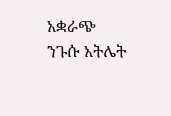አቋራጭ ንጉሱ አትሌት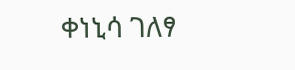ቀነኒሳ ገለፃ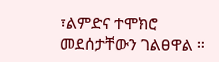፣ልምድና ተሞክሮ መደሰታቸውን ገልፀዋል ።